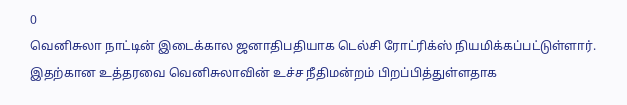0
வெனிசுலா நாட்டின் இடைக்கால ஜனாதிபதியாக டெல்சி ரோட்ரிக்ஸ் நியமிக்கப்பட்டுள்ளார். இதற்கான உத்தரவை வெனிசுலாவின் உச்ச நீதிமன்றம் பிறப்பித்துள்ளதாக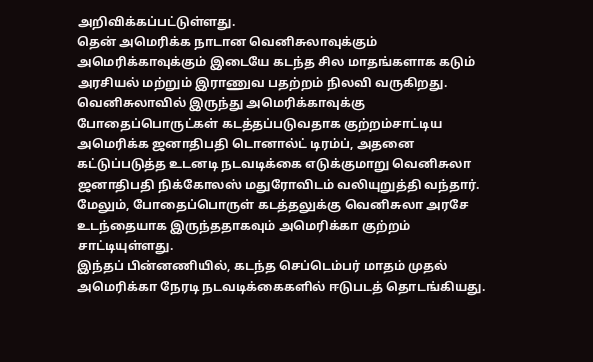அறிவிக்கப்பட்டுள்ளது.
தென் அமெரிக்க நாடான வெனிசுலாவுக்கும் அமெரிக்காவுக்கும் இடையே கடந்த சில மாதங்களாக கடும் அரசியல் மற்றும் இராணுவ பதற்றம் நிலவி வருகிறது. வெனிசுலாவில் இருந்து அமெரிக்காவுக்கு போதைப்பொருட்கள் கடத்தப்படுவதாக குற்றம்சாட்டிய அமெரிக்க ஜனாதிபதி டொனால்ட் டிரம்ப், அதனை கட்டுப்படுத்த உடனடி நடவடிக்கை எடுக்குமாறு வெனிசுலா ஜனாதிபதி நிக்கோலஸ் மதுரோவிடம் வலியுறுத்தி வந்தார். மேலும், போதைப்பொருள் கடத்தலுக்கு வெனிசுலா அரசே உடந்தையாக இருந்ததாகவும் அமெரிக்கா குற்றம் சாட்டியுள்ளது.
இந்தப் பின்னணியில், கடந்த செப்டெம்பர் மாதம் முதல் அமெரிக்கா நேரடி நடவடிக்கைகளில் ஈடுபடத் தொடங்கியது.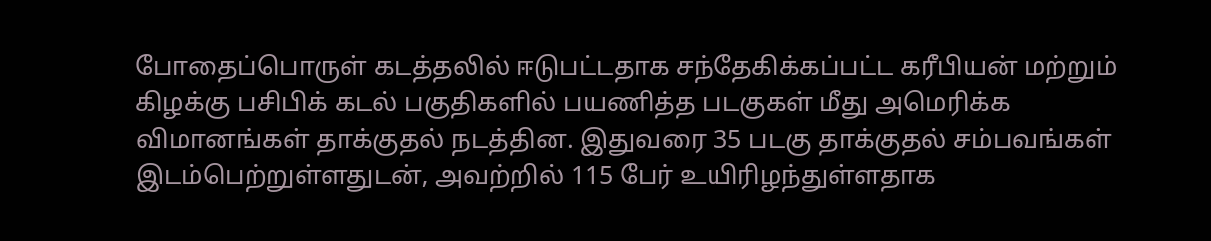போதைப்பொருள் கடத்தலில் ஈடுபட்டதாக சந்தேகிக்கப்பட்ட கரீபியன் மற்றும் கிழக்கு பசிபிக் கடல் பகுதிகளில் பயணித்த படகுகள் மீது அமெரிக்க விமானங்கள் தாக்குதல் நடத்தின. இதுவரை 35 படகு தாக்குதல் சம்பவங்கள் இடம்பெற்றுள்ளதுடன், அவற்றில் 115 பேர் உயிரிழந்துள்ளதாக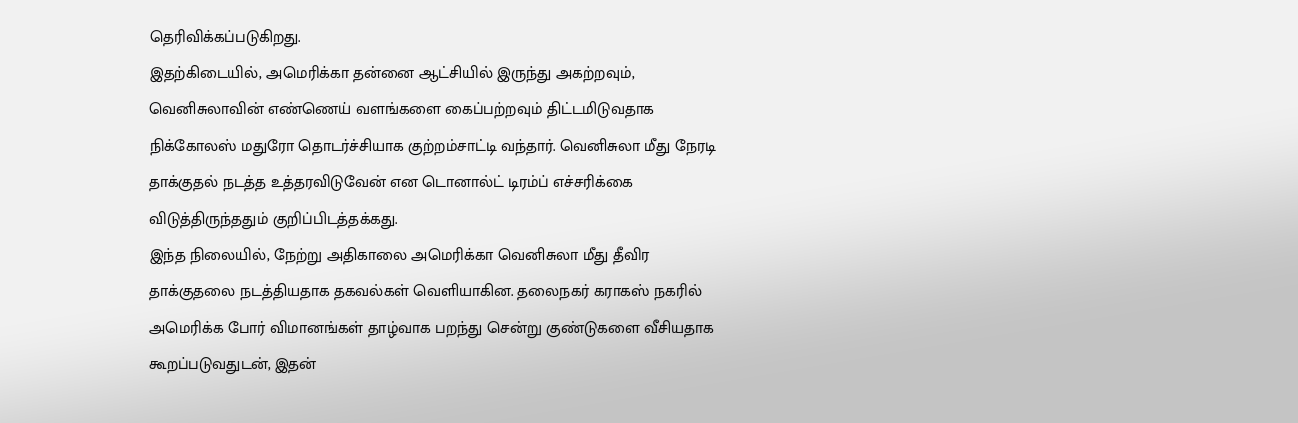தெரிவிக்கப்படுகிறது.
இதற்கிடையில், அமெரிக்கா தன்னை ஆட்சியில் இருந்து அகற்றவும், வெனிசுலாவின் எண்ணெய் வளங்களை கைப்பற்றவும் திட்டமிடுவதாக நிக்கோலஸ் மதுரோ தொடர்ச்சியாக குற்றம்சாட்டி வந்தார். வெனிசுலா மீது நேரடி தாக்குதல் நடத்த உத்தரவிடுவேன் என டொனால்ட் டிரம்ப் எச்சரிக்கை விடுத்திருந்ததும் குறிப்பிடத்தக்கது.
இந்த நிலையில், நேற்று அதிகாலை அமெரிக்கா வெனிசுலா மீது தீவிர தாக்குதலை நடத்தியதாக தகவல்கள் வெளியாகின. தலைநகர் கராகஸ் நகரில் அமெரிக்க போர் விமானங்கள் தாழ்வாக பறந்து சென்று குண்டுகளை வீசியதாக கூறப்படுவதுடன், இதன்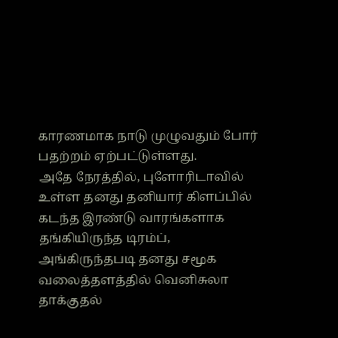காரணமாக நாடு முழுவதும் போர் பதற்றம் ஏற்பட்டுள்ளது.
அதே நேரத்தில், புளோரிடாவில் உள்ள தனது தனியார் கிளப்பில் கடந்த இரண்டு வாரங்களாக தங்கியிருந்த டிரம்ப், அங்கிருந்தபடி தனது சமூக வலைத்தளத்தில் வெனிசுலா தாக்குதல்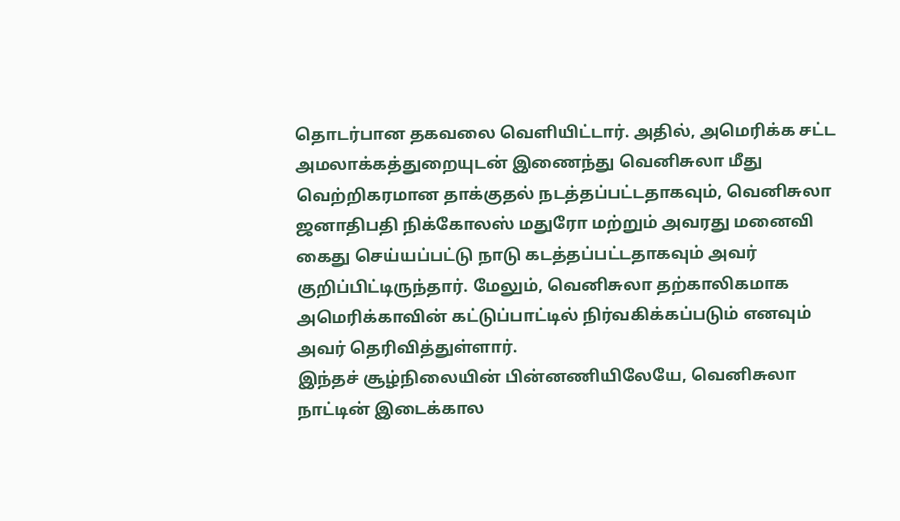தொடர்பான தகவலை வெளியிட்டார். அதில், அமெரிக்க சட்ட அமலாக்கத்துறையுடன் இணைந்து வெனிசுலா மீது வெற்றிகரமான தாக்குதல் நடத்தப்பட்டதாகவும், வெனிசுலா ஜனாதிபதி நிக்கோலஸ் மதுரோ மற்றும் அவரது மனைவி கைது செய்யப்பட்டு நாடு கடத்தப்பட்டதாகவும் அவர் குறிப்பிட்டிருந்தார். மேலும், வெனிசுலா தற்காலிகமாக அமெரிக்காவின் கட்டுப்பாட்டில் நிர்வகிக்கப்படும் எனவும் அவர் தெரிவித்துள்ளார்.
இந்தச் சூழ்நிலையின் பின்னணியிலேயே, வெனிசுலா நாட்டின் இடைக்கால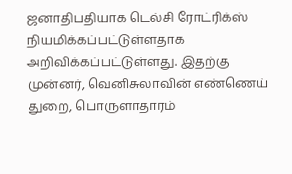ஜனாதிபதியாக டெல்சி ரோட்ரிக்ஸ் நியமிக்கப்பட்டுள்ளதாக அறிவிக்கப்பட்டுள்ளது. இதற்கு முன்னர், வெனிசுலாவின் எண்ணெய் துறை, பொருளாதாரம்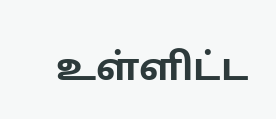உள்ளிட்ட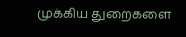முக்கிய துறைகளை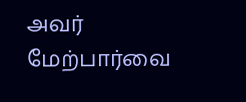அவர் மேற்பார்வை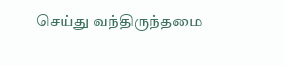செய்து வந்திருந்தமை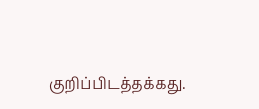குறிப்பிடத்தக்கது.